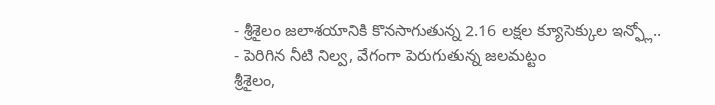- శ్రీశైలం జలాశయానికి కొనసాగుతున్న 2.16 లక్షల క్యూసెక్కుల ఇన్ఫ్లో..
- పెరిగిన నీటి నిల్వ, వేగంగా పెరుగుతున్న జలమట్టం
శ్రీశైలం,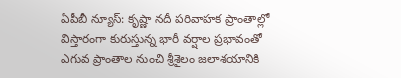ఏపీబీ న్యూస్: కృష్ణా నదీ పరివాహక ప్రాంతాల్లో విస్తారంగా కురుస్తున్న భారీ వర్షాల ప్రభావంతో ఎగువ ప్రాంతాల నుంచి శ్రీశైలం జలాశయానికి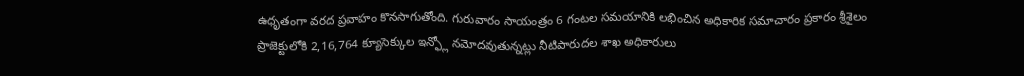ఉధృతంగా వరద ప్రవాహం కొనసాగుతోంది. గురువారం సాయంత్రం 6 గంటల సమయానికి లభించిన అధికారిక సమాచారం ప్రకారం శ్రీశైలం ప్రాజెక్టులోకి 2,16,764 క్యూసెక్కుల ఇన్ఫ్లో నమోదవుతున్నట్లు నీటిపారుదల శాఖ అధికారులు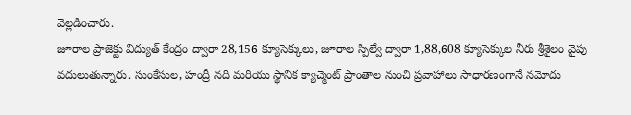వెల్లడించారు.
జూరాల ప్రాజెక్టు విద్యుత్ కేంద్రం ద్వారా 28,156 క్యూసెక్కులు, జూరాల స్పిల్వే ద్వారా 1,88,608 క్యూసెక్కుల నీరు శ్రీశైలం వైపు వదులుతున్నారు. సుంకేసుల, హంద్రీ నది మరియు స్థానిక క్యాచ్మెంట్ ప్రాంతాల నుంచి ప్రవాహాలు సాధారణంగానే నమోదు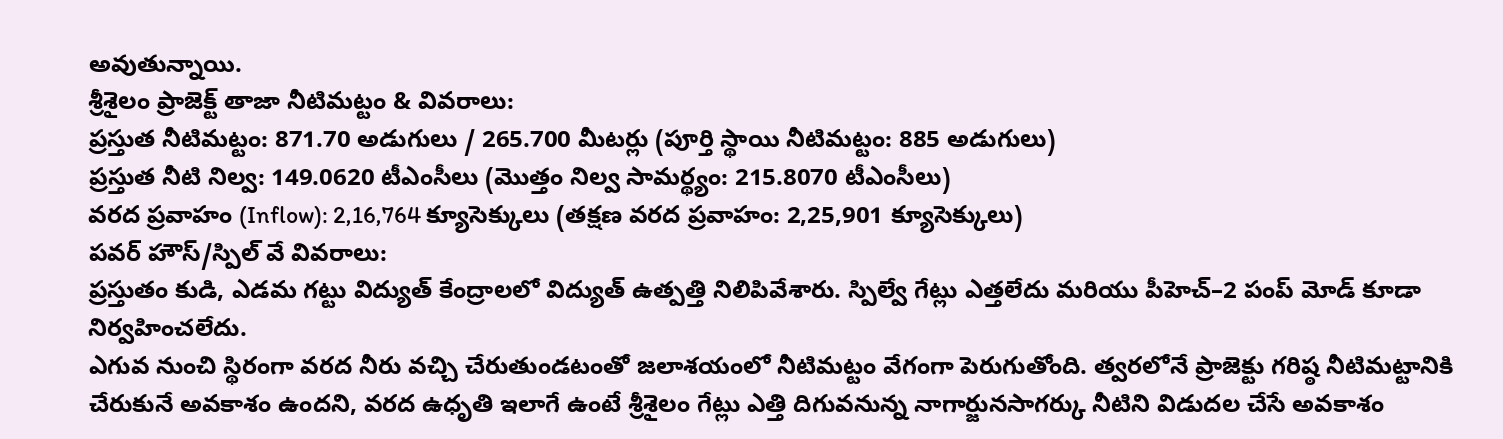అవుతున్నాయి.
శ్రీశైలం ప్రాజెక్ట్ తాజా నీటిమట్టం & వివరాలు:
ప్రస్తుత నీటిమట్టం: 871.70 అడుగులు / 265.700 మీటర్లు (పూర్తి స్థాయి నీటిమట్టం: 885 అడుగులు)
ప్రస్తుత నీటి నిల్వ: 149.0620 టీఎంసీలు (మొత్తం నిల్వ సామర్థ్యం: 215.8070 టీఎంసీలు)
వరద ప్రవాహం (Inflow): 2,16,764 క్యూసెక్కులు (తక్షణ వరద ప్రవాహం: 2,25,901 క్యూసెక్కులు)
పవర్ హౌస్/స్పిల్ వే వివరాలు:
ప్రస్తుతం కుడి, ఎడమ గట్టు విద్యుత్ కేంద్రాలలో విద్యుత్ ఉత్పత్తి నిలిపివేశారు. స్పిల్వే గేట్లు ఎత్తలేదు మరియు పీహెచ్–2 పంప్ మోడ్ కూడా నిర్వహించలేదు.
ఎగువ నుంచి స్థిరంగా వరద నీరు వచ్చి చేరుతుండటంతో జలాశయంలో నీటిమట్టం వేగంగా పెరుగుతోంది. త్వరలోనే ప్రాజెక్టు గరిష్ఠ నీటిమట్టానికి చేరుకునే అవకాశం ఉందని, వరద ఉధృతి ఇలాగే ఉంటే శ్రీశైలం గేట్లు ఎత్తి దిగువనున్న నాగార్జునసాగర్కు నీటిని విడుదల చేసే అవకాశం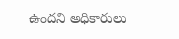ఉందని అధికారులు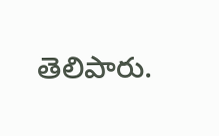తెలిపారు.